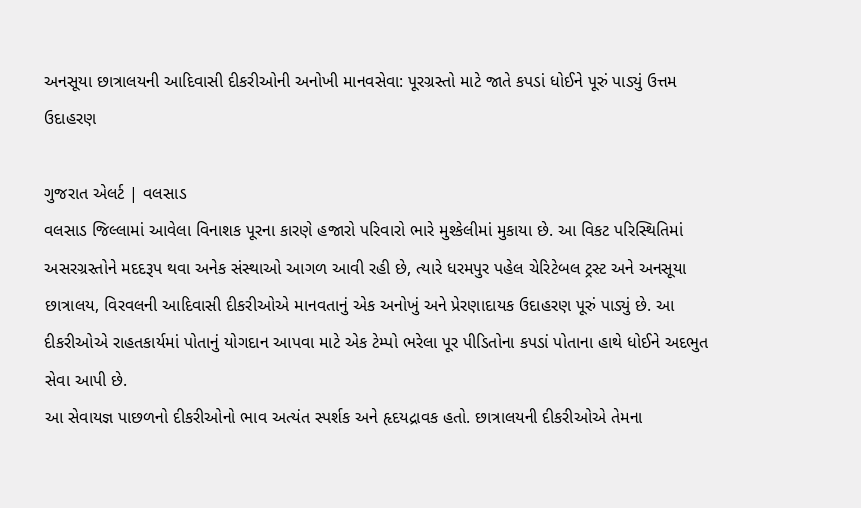અનસૂયા છાત્રાલયની આદિવાસી દીકરીઓની અનોખી માનવસેવા: પૂરગ્રસ્તો માટે જાતે કપડાં ધોઈને પૂરું પાડ્યું ઉત્તમ ઉદાહરણ

ગુજરાત એલર્ટ | વલસાડ
વલસાડ જિલ્લામાં આવેલા વિનાશક પૂરના કારણે હજારો પરિવારો ભારે મુશ્કેલીમાં મુકાયા છે. આ વિકટ પરિસ્થિતિમાં અસરગ્રસ્તોને મદદરૂપ થવા અનેક સંસ્થાઓ આગળ આવી રહી છે, ત્યારે ધરમપુર પહેલ ચેરિટેબલ ટ્રસ્ટ અને અનસૂયા છાત્રાલય, વિરવલની આદિવાસી દીકરીઓએ માનવતાનું એક અનોખું અને પ્રેરણાદાયક ઉદાહરણ પૂરું પાડ્યું છે. આ દીકરીઓએ રાહતકાર્યમાં પોતાનું યોગદાન આપવા માટે એક ટેમ્પો ભરેલા પૂર પીડિતોના કપડાં પોતાના હાથે ધોઈને અદભુત સેવા આપી છે.
આ સેવાયજ્ઞ પાછળનો દીકરીઓનો ભાવ અત્યંત સ્પર્શક અને હૃદયદ્રાવક હતો. છાત્રાલયની દીકરીઓએ તેમના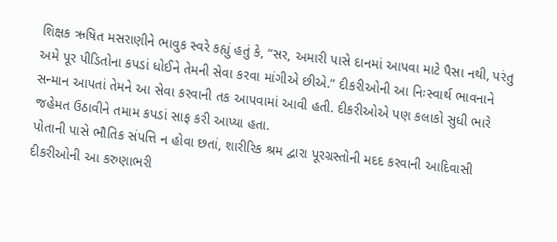શિક્ષક ઋષિત મસરાણીને ભાવુક સ્વરે કહ્યું હતું કે, “સર, અમારી પાસે દાનમાં આપવા માટે પૈસા નથી, પરંતુ અમે પૂર પીડિતોના કપડાં ધોઈને તેમની સેવા કરવા માંગીએ છીએ.” દીકરીઓની આ નિઃસ્વાર્થ ભાવનાને સન્માન આપતાં તેમને આ સેવા કરવાની તક આપવામાં આવી હતી. દીકરીઓએ પણ કલાકો સુધી ભારે જહેમત ઉઠાવીને તમામ કપડાં સાફ કરી આપ્યા હતા.
પોતાની પાસે ભૌતિક સંપત્તિ ન હોવા છતાં, શારીરિક શ્રમ દ્વારા પૂરગ્રસ્તોની મદદ કરવાની આદિવાસી દીકરીઓની આ કરુણાભરી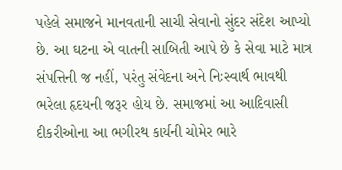પહેલે સમાજને માનવતાની સાચી સેવાનો સુંદર સંદેશ આપ્યો છે. આ ઘટના એ વાતની સાબિતી આપે છે કે સેવા માટે માત્ર સંપત્તિની જ નહીં, પરંતુ સંવેદના અને નિઃસ્વાર્થ ભાવથી ભરેલા હૃદયની જરૂર હોય છે. સમાજમાં આ આદિવાસી દીકરીઓના આ ભગીરથ કાર્યની ચોમેર ભારે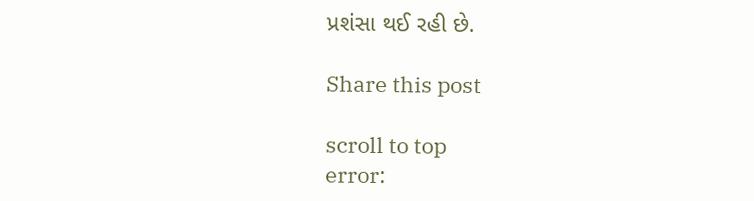પ્રશંસા થઈ રહી છે.

Share this post

scroll to top
error: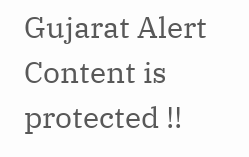Gujarat Alert Content is protected !!